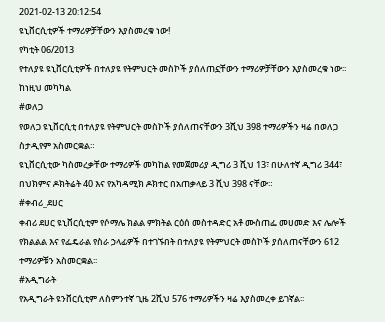2021-02-13 20:12:54
ዩኒቨርሲቲዎች ተማሪዎቻቸውን እያስመረቁ ነው!
የካቲት 06/2013
የተለያዩ ዩኒቨርሲቲዎች በተለያዩ የትምህርት መስኮች ያሰለጠኗቸውን ተማሪዎቻቸውን እያስመረቁ ነው፡፡
ከነዚህ መካካል
#ወለጋ
የወለጋ ዩኒቨርሲቲ በተለያዩ የትምህርት መስኮች ያሰለጠናቸውን 3ሺህ 398 ተማሪዎችን ዛሬ በወለጋ ስታዲየም አስመርቋል።
ዩኒቨርሲቲው ካስመረቃቸው ተማሪዎች መካከል የመጀመሪያ ዲግሪ 3 ሺህ 13፣ በሁለተኛ ዲግሪ 344፣ በህክምና ዶክትሬት 40 እና የአካዳሚክ ዶክተር በአጠቃላይ 3 ሺህ 398 ናቸው።
#ቀብሪ_ደሀር
ቀብሪ ደሀር ዩኒቨርሲቲም የሶማሌ ክልል ምክትል ርዕሰ መስተዳድር አቶ ሙስጠፌ መሀመድ እና ሌሎች የክልልል እና የፌዴራል የስራ ኃላፊዎች በተገኙበት በተለያዩ የትምህርት መስኮች ያሰለጠናቸውን 612 ተማሪዎቹን አስመርቋል፡፡
#አዲግራት
የአዲግራት ዩንቨርሲቲም ለስምንተኛ ጊዜ 2ሺህ 576 ተማሪዎችን ዛሬ እያስመረቀ ይገኛል፡፡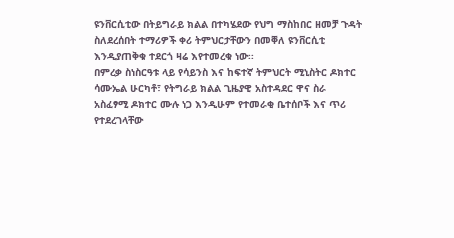ዩንቨርሲቲው በትይግራይ ክልል በተካሄደው የህግ ማስከበር ዘመቻ ጉዳት ስለደረሰበት ተማሪዎች ቀሪ ትምህርታቸውን በመቐለ ዩንቨርሲቲ እንዲያጠቅቁ ተደርጎ ዛሬ እየተመረቁ ነው፡፡
በምረቃ ስነስርዓቱ ላይ የሳይንስ እና ከፍተኛ ትምህርት ሚኒስትር ዶክተር ሳሙኤል ሁርካቶ፣ የትግራይ ክልል ጊዜያዊ አስተዳደር ዋና ስራ አስፈፃሚ ዶክተር ሙሉ ነጋ እንዲሁም የተመራቂ ቤተሰቦች እና ጥሪ የተደረገላቸው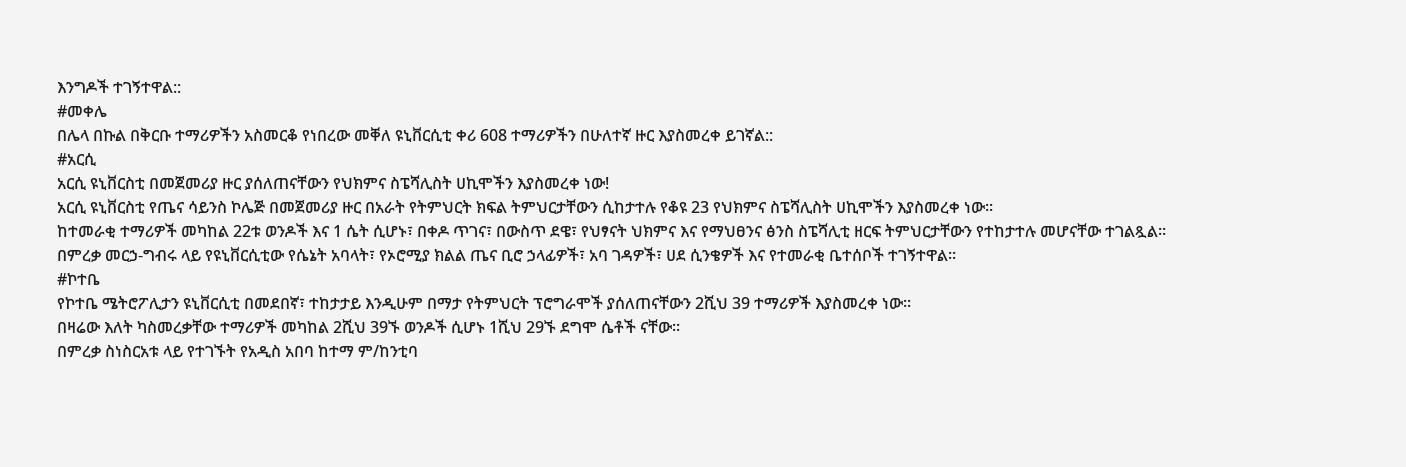እንግዶች ተገኝተዋል::
#መቀሌ
በሌላ በኩል በቅርቡ ተማሪዎችን አስመርቆ የነበረው መቐለ ዩኒቨርሲቲ ቀሪ 608 ተማሪዎችን በሁለተኛ ዙር እያስመረቀ ይገኛል::
#አርሲ
አርሲ ዩኒቨርስቲ በመጀመሪያ ዙር ያሰለጠናቸውን የህክምና ስፔሻሊስት ሀኪሞችን እያስመረቀ ነው!
አርሲ ዩኒቨርስቲ የጤና ሳይንስ ኮሌጅ በመጀመሪያ ዙር በአራት የትምህርት ክፍል ትምህርታቸውን ሲከታተሉ የቆዩ 23 የህክምና ስፔሻሊስት ሀኪሞችን እያስመረቀ ነው።
ከተመራቂ ተማሪዎች መካከል 22ቱ ወንዶች እና 1 ሴት ሲሆኑ፣ በቀዶ ጥገና፣ በውስጥ ደዌ፣ የህፃናት ህክምና እና የማህፀንና ፅንስ ስፔሻሊቲ ዘርፍ ትምህርታቸውን የተከታተሉ መሆናቸው ተገልጿል።
በምረቃ መርኃ-ግብሩ ላይ የዩኒቨርሲቲው የሴኔት አባላት፣ የኦሮሚያ ክልል ጤና ቢሮ ኃላፊዎች፣ አባ ገዳዎች፣ ሀደ ሲንቄዎች እና የተመራቂ ቤተሰቦች ተገኝተዋል።
#ኮተቤ
የኮተቤ ሜትሮፖሊታን ዩኒቨርሲቲ በመደበኛ፣ ተከታታይ እንዲሁም በማታ የትምህርት ፕሮግራሞች ያሰለጠናቸውን 2ሺህ 39 ተማሪዎች እያስመረቀ ነው።
በዛሬው እለት ካስመረቃቸው ተማሪዎች መካከል 2ሺህ 39ኙ ወንዶች ሲሆኑ 1ሺህ 29ኙ ደግሞ ሴቶች ናቸው፡፡
በምረቃ ስነስርአቱ ላይ የተገኙት የአዲስ አበባ ከተማ ም/ከንቲባ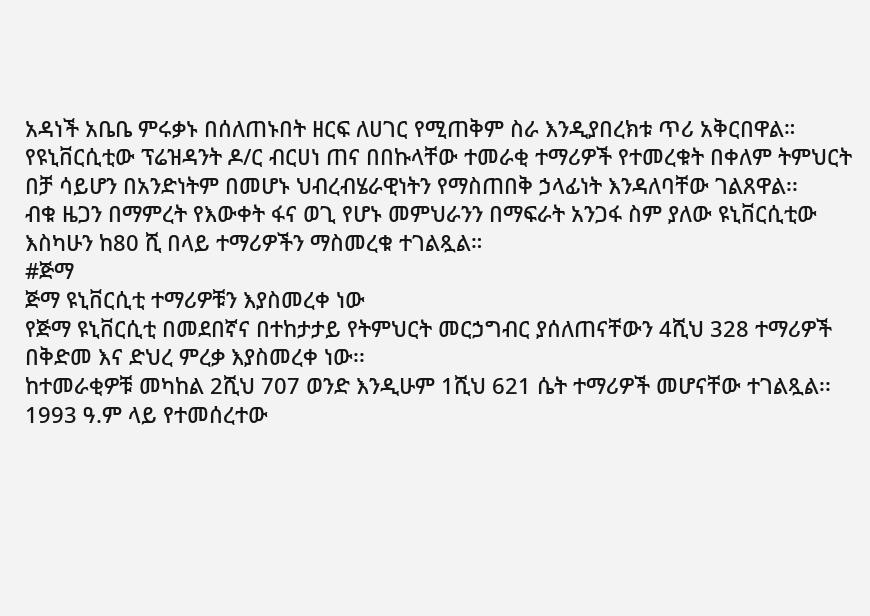አዳነች አቤቤ ምሩቃኑ በሰለጠኑበት ዘርፍ ለሀገር የሚጠቅም ስራ እንዲያበረክቱ ጥሪ አቅርበዋል።
የዩኒቨርሲቲው ፕሬዝዳንት ዶ/ር ብርሀነ ጠና በበኩላቸው ተመራቂ ተማሪዎች የተመረቁት በቀለም ትምህርት በቻ ሳይሆን በአንድነትም በመሆኑ ህብረብሄራዊነትን የማስጠበቅ ኃላፊነት እንዳለባቸው ገልጸዋል፡፡
ብቁ ዜጋን በማምረት የእውቀት ፋና ወጊ የሆኑ መምህራንን በማፍራት አንጋፋ ስም ያለው ዩኒቨርሲቲው እስካሁን ከ80 ሺ በላይ ተማሪዎችን ማስመረቁ ተገልጿል።
#ጅማ
ጅማ ዩኒቨርሲቲ ተማሪዎቹን እያስመረቀ ነው
የጅማ ዩኒቨርሲቲ በመደበኛና በተከታታይ የትምህርት መርኃግብር ያሰለጠናቸውን 4ሺህ 328 ተማሪዎች በቅድመ እና ድህረ ምረቃ እያስመረቀ ነው፡፡
ከተመራቂዎቹ መካከል 2ሺህ 707 ወንድ እንዲሁም 1ሺህ 621 ሴት ተማሪዎች መሆናቸው ተገልጿል፡፡
1993 ዓ.ም ላይ የተመሰረተው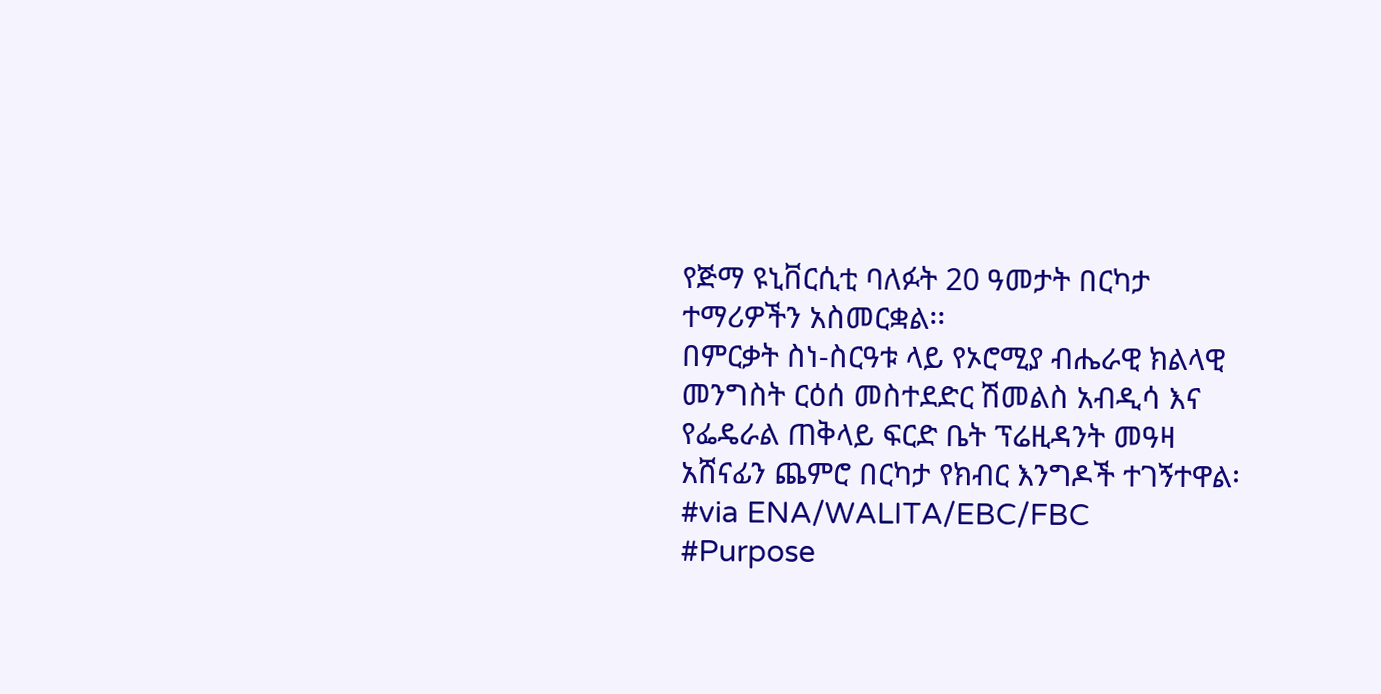የጅማ ዩኒቨርሲቲ ባለፉት 20 ዓመታት በርካታ ተማሪዎችን አስመርቋል፡፡
በምርቃት ስነ-ስርዓቱ ላይ የኦሮሚያ ብሔራዊ ክልላዊ መንግስት ርዕሰ መስተደድር ሽመልስ አብዲሳ እና የፌዴራል ጠቅላይ ፍርድ ቤት ፕሬዚዳንት መዓዛ አሸናፊን ጨምሮ በርካታ የክብር እንግዶች ተገኝተዋል፡
#via ENA/WALITA/EBC/FBC
#Purpose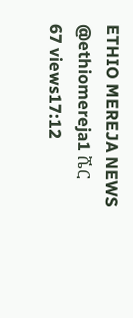ETHIO MEREJA NEWS
@ethiomereja1 ሼር
67 views17:12